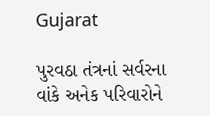Gujarat

પુરવઠા તંત્રનાં સર્વરના વાંકે અનેક પરિવારોને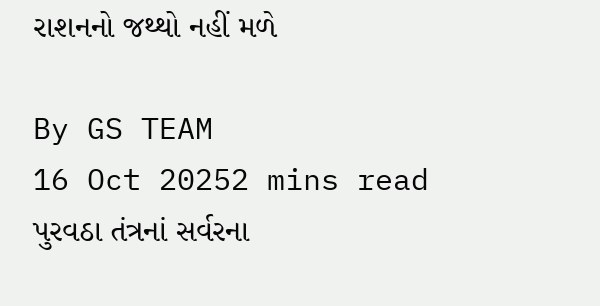રાશનનો જથ્થો નહીં મળે

By GS TEAM
16 Oct 20252 mins read
પુરવઠા તંત્રનાં સર્વરના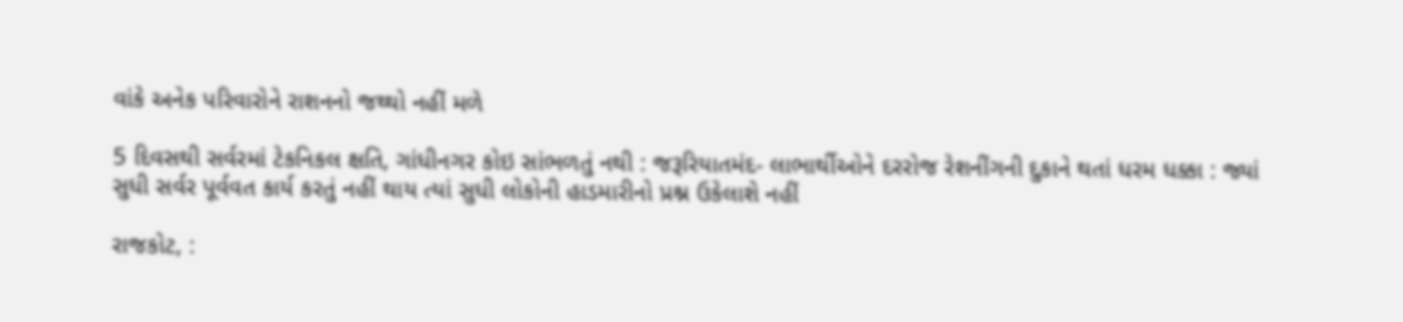વાંકે અનેક પરિવારોને રાશનનો જથ્થો નહીં મળે

5 દિવસથી સર્વરમાં ટેકનિકલ ક્ષતિ, ગાંધીનગર કોઇ સાંભળતું નથી : જરૂરિયાતમંદ- લાભાર્થીઓને દરરોજ રેશનીંગની દુકાને થતાં ધરમ ધક્કા : જ્યાં સુધી સર્વર પૂર્વવત કાર્ય કરતું નહીં થાય ત્યાં સુધી લોકોની હાડમારીનો પ્રશ્ન ઉકેલાશે નહીં

રાજકોટ, :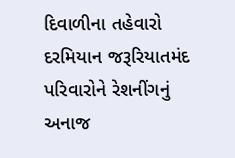દિવાળીના તહેવારો દરમિયાન જરૂરિયાતમંદ પરિવારોને રેશનીંગનું અનાજ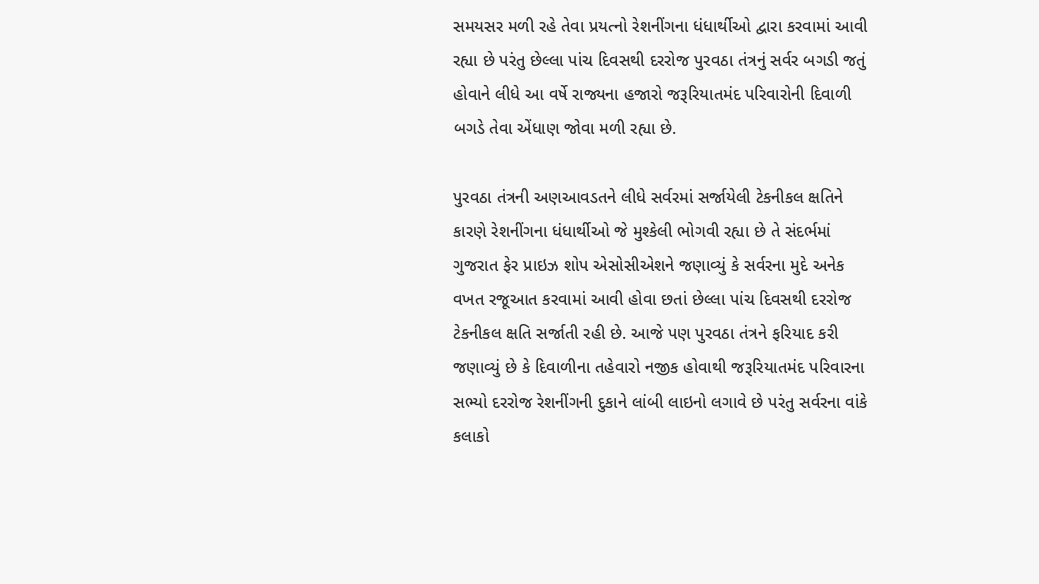સમયસર મળી રહે તેવા પ્રયત્નો રેશનીંગના ધંધાર્થીઓ દ્વારા કરવામાં આવી રહ્યા છે પરંતુ છેલ્લા પાંચ દિવસથી દરરોજ પુરવઠા તંત્રનું સર્વર બગડી જતું હોવાને લીધે આ વર્ષે રાજ્યના હજારો જરૂરિયાતમંદ પરિવારોની દિવાળી બગડે તેવા એંધાણ જોવા મળી રહ્યા છે.

પુરવઠા તંત્રની અણઆવડતને લીધે સર્વરમાં સર્જાયેલી ટેકનીકલ ક્ષતિને કારણે રેશનીંગના ધંધાર્થીઓ જે મુશ્કેલી ભોગવી રહ્યા છે તે સંદર્ભમાં ગુજરાત ફેર પ્રાઇઝ શોપ એસોસીએશને જણાવ્યું કે સર્વરના મુદે અનેક વખત રજૂઆત કરવામાં આવી હોવા છતાં છેલ્લા પાંચ દિવસથી દરરોજ ટેકનીકલ ક્ષતિ સર્જાતી રહી છે. આજે પણ પુરવઠા તંત્રને ફરિયાદ કરી જણાવ્યું છે કે દિવાળીના તહેવારો નજીક હોવાથી જરૂરિયાતમંદ પરિવારના સભ્યો દરરોજ રેશનીંગની દુકાને લાંબી લાઇનો લગાવે છે પરંતુ સર્વરના વાંકે કલાકો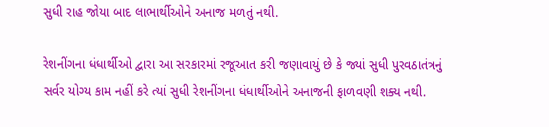સુધી રાહ જોયા બાદ લાભાર્થીઓને અનાજ મળતું નથી.

રેશનીંગના ધંધાર્થીઓ દ્વારા આ સરકારમાં રજૂઆત કરી જણાવાયું છે કે જ્યાં સુધી પુરવઠાતંત્રનું સર્વર યોગ્ય કામ નહીં કરે ત્યાં સુધી રેશનીંગના ધંધાર્થીઓને અનાજની ફાળવણી શક્ય નથી.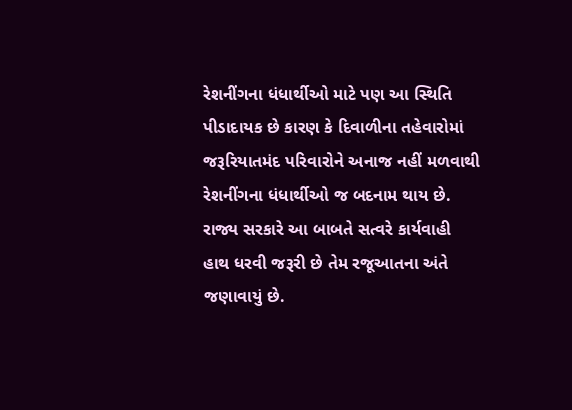રેશનીંગના ધંધાર્થીઓ માટે પણ આ સ્થિતિ પીડાદાયક છે કારણ કે દિવાળીના તહેવારોમાં જરૂરિયાતમંદ પરિવારોને અનાજ નહીં મળવાથી રેશનીંગના ધંધાર્થીઓ જ બદનામ થાય છે. રાજ્ય સરકારે આ બાબતે સત્વરે કાર્યવાહી હાથ ધરવી જરૂરી છે તેમ રજૂઆતના અંતે જણાવાયું છે.